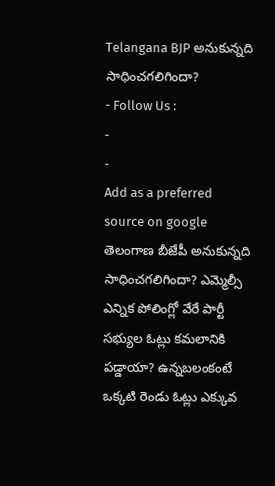Telangana BJP అనుకున్నది సాధించగలిగిందా?
- Follow Us :
-
-
Add as a preferred
source on google
తెలంగాణ బీజేపీ అనుకున్నది సాధించగలిగిందా? ఎమ్మెల్సీ ఎన్నిక పోలింగ్లో వేరే పార్టీ సభ్యుల ఓట్లు కమలానికి పడ్డాయా? ఉన్నబలంకంటే ఒక్కటి రెండు ఓట్లు ఎక్కువ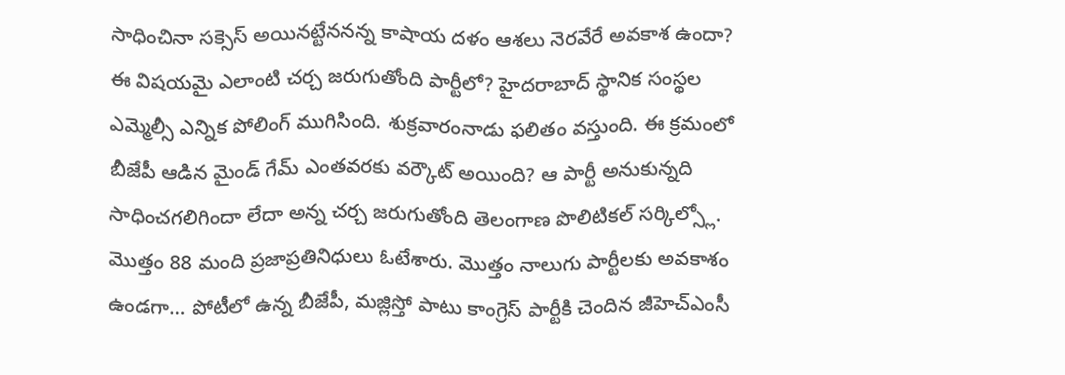సాధించినా సక్సెస్ అయినట్టేననన్న కాషాయ దళం ఆశలు నెరవేరే అవకాశ ఉందా? ఈ విషయమై ఎలాంటి చర్చ జరుగుతోంది పార్టీలో? హైదరాబాద్ స్థానిక సంస్థల ఎమ్మెల్సీ ఎన్నిక పోలింగ్ ముగిసింది. శుక్రవారంనాడు ఫలితం వస్తుంది. ఈ క్రమంలో బీజేపీ ఆడిన మైండ్ గేమ్ ఎంతవరకు వర్కౌట్ అయింది? ఆ పార్టీ అనుకున్నది సాధించగలిగిందా లేదా అన్న చర్చ జరుగుతోంది తెలంగాణ పొలిటికల్ సర్కిల్స్లో. మొత్తం 88 మంది ప్రజాప్రతినిధులు ఓటేశారు. మొత్తం నాలుగు పార్టీలకు అవకాశం ఉండగా… పోటీలో ఉన్న బీజేపీ, మజ్లిస్తో పాటు కాంగ్రెస్ పార్టీకి చెందిన జీహెచ్ఎంసీ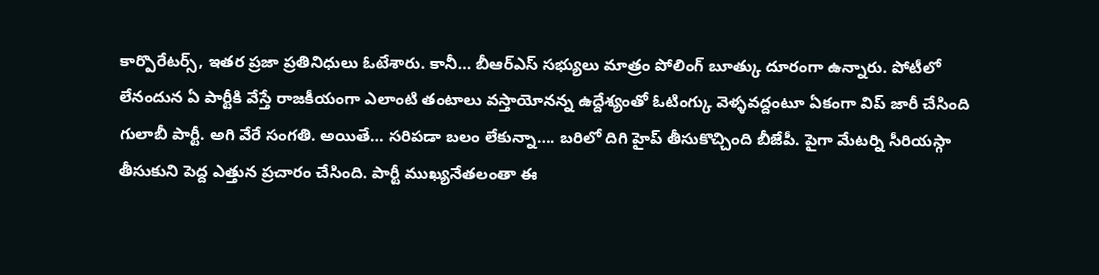కార్పొరేటర్స్, ఇతర ప్రజా ప్రతినిధులు ఓటేశారు. కానీ… బీఆర్ఎస్ సభ్యులు మాత్రం పోలింగ్ బూత్కు దూరంగా ఉన్నారు. పోటీలో లేనందున ఏ పార్టీకి వేస్తే రాజకీయంగా ఎలాంటి తంటాలు వస్తాయోనన్న ఉద్దేశ్యంతో ఓటింగ్కు వెళ్ళవద్దంటూ ఏకంగా విప్ జారీ చేసింది గులాబీ పార్టీ. అగి వేరే సంగతి. అయితే… సరిపడా బలం లేకున్నా…. బరిలో దిగి హైప్ తీసుకొచ్చింది బీజేపీ. పైగా మేటర్ని సీరియస్గా తీసుకుని పెద్ద ఎత్తున ప్రచారం చేసింది. పార్టీ ముఖ్యనేతలంతా ఈ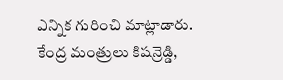ఎన్నిక గురించి మాట్లాడారు. కేంద్ర మంత్రులు కిషన్రెడ్డి,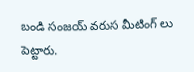బండి సంజయ్ వరుస మీటింగ్ లు పెట్టారు.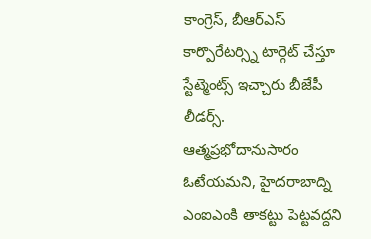కాంగ్రెస్, బీఆర్ఎస్ కార్పొరేటర్స్ని టార్గెట్ చేస్తూ స్టేట్మెంట్స్ ఇచ్చారు బీజేపీ లీడర్స్. ఆత్మప్రభోదానుసారం ఓటేయమని, హైదరాబాద్ని ఎంఐఎంకి తాకట్టు పెట్టవద్దని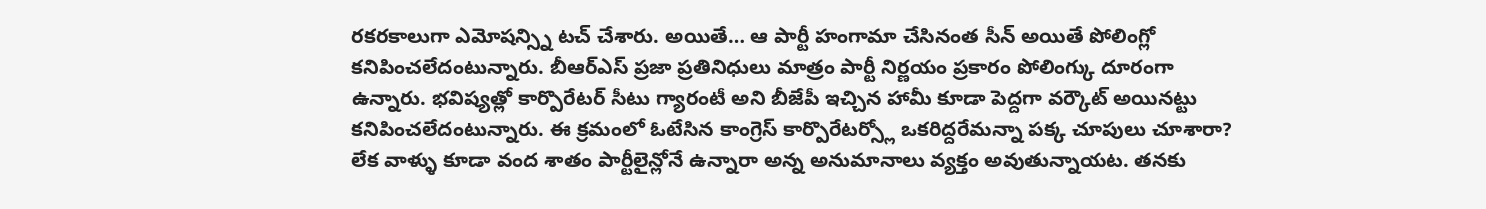రకరకాలుగా ఎమోషన్స్ని టచ్ చేశారు. అయితే… ఆ పార్టీ హంగామా చేసినంత సీన్ అయితే పోలింగ్లో కనిపించలేదంటున్నారు. బీఆర్ఎస్ ప్రజా ప్రతినిధులు మాత్రం పార్టీ నిర్ణయం ప్రకారం పోలింగ్కు దూరంగా ఉన్నారు. భవిష్యత్లో కార్పొరేటర్ సీటు గ్యారంటీ అని బీజేపీ ఇచ్చిన హామీ కూడా పెద్దగా వర్కౌట్ అయినట్టు కనిపించలేదంటున్నారు. ఈ క్రమంలో ఓటేసిన కాంగ్రెస్ కార్పొరేటర్స్లో ఒకరిద్దరేమన్నా పక్క చూపులు చూశారా? లేక వాళ్ళు కూడా వంద శాతం పార్టీలైన్లోనే ఉన్నారా అన్న అనుమానాలు వ్యక్తం అవుతున్నాయట. తనకు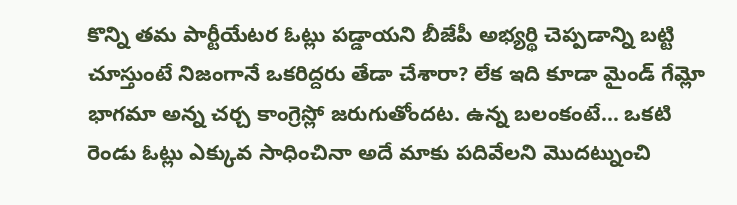కొన్ని తమ పార్టీయేటర ఓట్లు పడ్డాయని బీజేపీ అభ్యర్థి చెప్పడాన్ని బట్టి చూస్తుంటే నిజంగానే ఒకరిద్దరు తేడా చేశారా? లేక ఇది కూడా మైండ్ గేమ్లో భాగమా అన్న చర్చ కాంగ్రెస్లో జరుగుతోందట. ఉన్న బలంకంటే… ఒకటి రెండు ఓట్లు ఎక్కువ సాధించినా అదే మాకు పదివేలని మొదట్నుంచి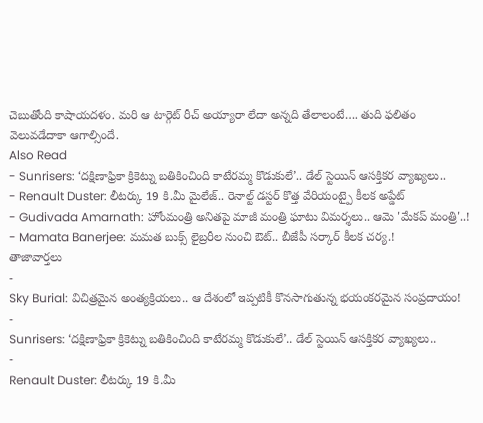చెబుతోంది కాషాయదళం. మరి ఆ టార్గెట్ రీచ్ అయ్యారా లేదా అన్నది తేలాలంటే…. తుది ఫలితం వెలువడేదాకా ఆగాల్సిందే.
Also Read
- Sunrisers: ‘దక్షిణాఫ్రికా క్రికెట్ను బతికించింది కాటేరమ్మ కొడుకులే’.. డేల్ స్టెయిన్ ఆసక్తికర వ్యాఖ్యలు..
- Renault Duster: లీటర్కు 19 కి.మీ మైలేజ్.. రెనాల్ట్ డస్టర్ కొత్త వేరియంట్పై కీలక అప్డేట్
- Gudivada Amarnath: హోంమంత్రి అనితపై మాజీ మంత్రి ఘాటు విమర్శలు.. ఆమె 'మేకప్ మంత్రి'..!
- Mamata Banerjee: మమత బుక్స్ లైబ్రరీల నుంచి ఔట్.. బీజేపీ సర్కార్ కీలక చర్య.!
తాజావార్తలు
-
Sky Burial: విచిత్రమైన అంత్యక్రియలు.. ఆ దేశంలో ఇప్పటికీ కొనసాగుతున్న భయంకరమైన సంప్రదాయం!
-
Sunrisers: ‘దక్షిణాఫ్రికా క్రికెట్ను బతికించింది కాటేరమ్మ కొడుకులే’.. డేల్ స్టెయిన్ ఆసక్తికర వ్యాఖ్యలు..
-
Renault Duster: లీటర్కు 19 కి.మీ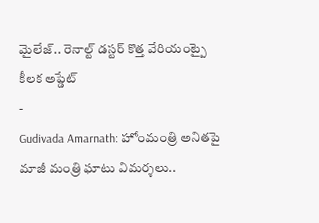మైలేజ్.. రెనాల్ట్ డస్టర్ కొత్త వేరియంట్పై కీలక అప్డేట్
-
Gudivada Amarnath: హోంమంత్రి అనితపై మాజీ మంత్రి ఘాటు విమర్శలు..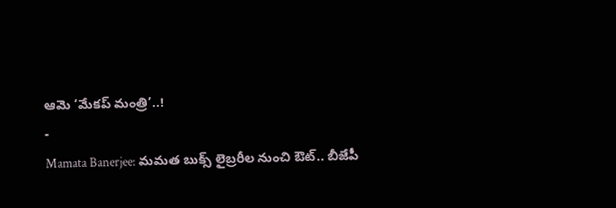ఆమె ‘మేకప్ మంత్రి’..!
-
Mamata Banerjee: మమత బుక్స్ లైబ్రరీల నుంచి ఔట్.. బీజేపీ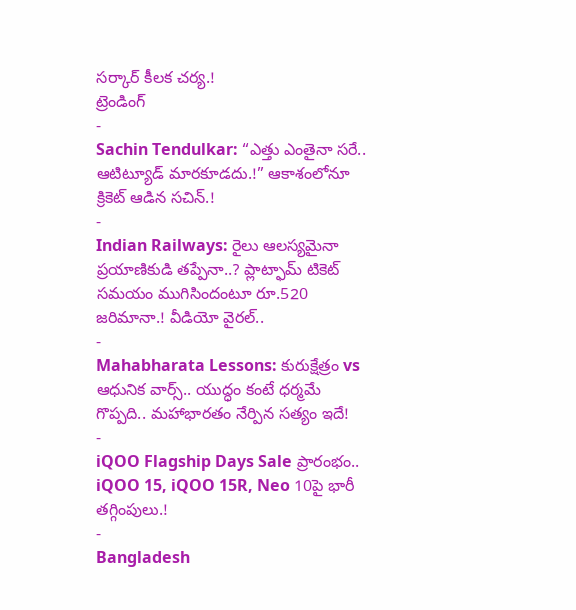సర్కార్ కీలక చర్య.!
ట్రెండింగ్
-
Sachin Tendulkar: “ఎత్తు ఎంతైనా సరే.. ఆటిట్యూడ్ మారకూడదు.!” ఆకాశంలోనూ క్రికెట్ ఆడిన సచిన్.!
-
Indian Railways: రైలు ఆలస్యమైనా ప్రయాణికుడి తప్పేనా..? ప్లాట్ఫామ్ టికెట్ సమయం ముగిసిందంటూ రూ.520 జరిమానా.! వీడియో వైరల్..
-
Mahabharata Lessons: కురుక్షేత్రం vs ఆధునిక వార్స్.. యుద్ధం కంటే ధర్మమే గొప్పది.. మహాభారతం నేర్పిన సత్యం ఇదే!
-
iQOO Flagship Days Sale ప్రారంభం.. iQOO 15, iQOO 15R, Neo 10పై భారీ తగ్గింపులు.!
-
Bangladesh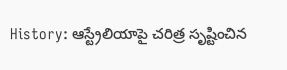History: ఆస్ట్రేలియాపై చరిత్ర సృష్టించిన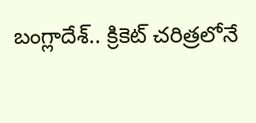బంగ్లాదేశ్.. క్రికెట్ చరిత్రలోనే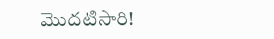మొదటిసారి!